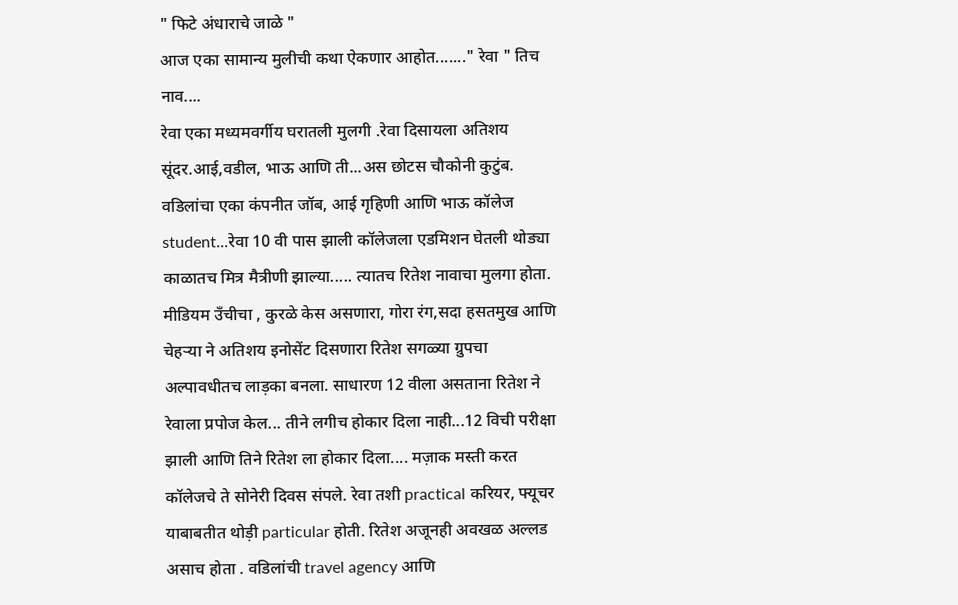" फिटे अंधाराचे जाळे "
आज एका सामान्य मुलीची कथा ऐकणार आहोत......." रेवा " तिच नाव....
रेवा एका मध्यमवर्गीय घरातली मुलगी .रेवा दिसायला अतिशय सूंदर.आई,वडील, भाऊ आणि ती...अस छोटस चौकोनी कुटुंब. वडिलांचा एका कंपनीत जॉब, आई गृहिणी आणि भाऊ कॉलेज student...रेवा 10 वी पास झाली कॉलेजला एडमिशन घेतली थोड्या काळातच मित्र मैत्रीणी झाल्या..... त्यातच रितेश नावाचा मुलगा होता. मीडियम उँचीचा , कुरळे केस असणारा, गोरा रंग,सदा हसतमुख आणि चेहऱ्या ने अतिशय इनोसेंट दिसणारा रितेश सगळ्या ग्रुपचा अल्पावधीतच लाड़का बनला. साधारण 12 वीला असताना रितेश ने रेवाला प्रपोज केल... तीने लगीच होकार दिला नाही...12 विची परीक्षा झाली आणि तिने रितेश ला होकार दिला.... मज़ाक मस्ती करत कॉलेजचे ते सोनेरी दिवस संपले. रेवा तशी practical करियर, फ्यूचर याबाबतीत थोड़ी particular होती. रितेश अजूनही अवखळ अल्लड असाच होता . वडिलांची travel agency आणि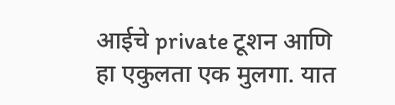आईचे private टूशन आणि हा एकुलता एक मुलगा. यात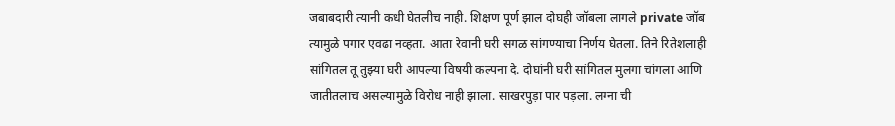जबाबदारी त्यानी कधी घेतलीच नाही. शिक्षण पूर्ण झाल दोघही जॉबला लागले private जॉब त्यामुळे पगार एवढा नव्हता. आता रेवानी घरी सगळ सांगण्याचा निर्णय घेतला. तिने रितेशलाही सांगितल तू तुझ्या घरी आपल्या विषयी कल्पना दे. दोघांनी घरी सांगितल मुलगा चांगला आणि जातीतलाच असल्यामुळे विरोध नाही झाला. साखरपुड़ा पार पड़ला. लग्ना ची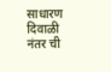साधारण दिवाळी नंतर ची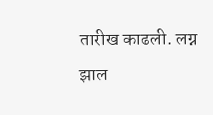तारीख काढली. लग्न झाल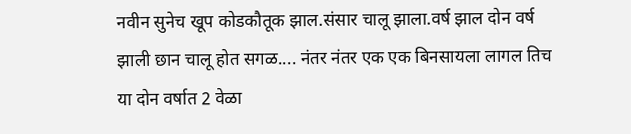नवीन सुनेच खूप कोडकौतूक झाल.संसार चालू झाला.वर्ष झाल दोन वर्ष झाली छान चालू होत सगळ.... नंतर नंतर एक एक बिनसायला लागल तिच या दोन वर्षात 2 वेळा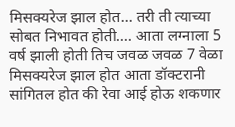मिसक्यरेज झाल होत... तरी ती त्याच्या सोबत निभावत होती.... आता लग्नाला 5 वर्ष झाली होती तिच जवळ जवळ 7 वेळा मिसक्यरेज झाल होत आता डॉक्टरानी सांगितल होत की रेवा आई होऊ शकणार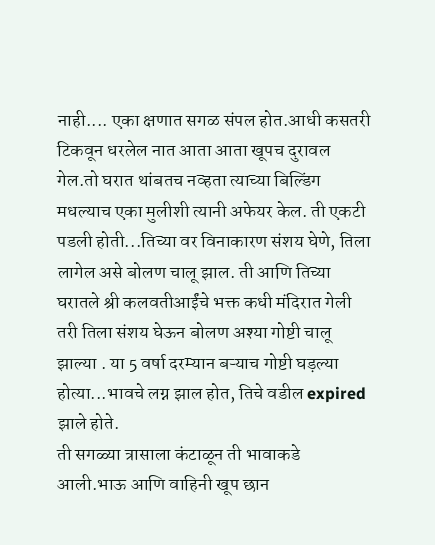नाही.... एका क्षणात सगळ संपल होत.आधी कसतरी टिकवून धरलेल नात आता आता खूपच दुरावल गेल.तो घरात थांबतच नव्हता त्याच्या बिल्डिंग मधल्याच एका मुलीशी त्यानी अफेयर केल. ती एकटी पडली होती...तिच्या वर विनाकारण संशय घेणे, तिला लागेल असे बोलण चालू झाल. ती आणि तिच्या घरातले श्री कलवतीआईंचे भक्त कधी मंदिरात गेली तरी तिला संशय घेऊन बोलण अश्या गोष्टी चालू झाल्या . या 5 वर्षा दरम्यान बऱ्याच गोष्टी घड़ल्या होत्या...भावचे लग्न झाल होत, तिचे वडील expired झाले होते.
ती सगळ्या त्रासाला कंटाळून ती भावाकडे आली.भाऊ आणि वाहिनी खूप छान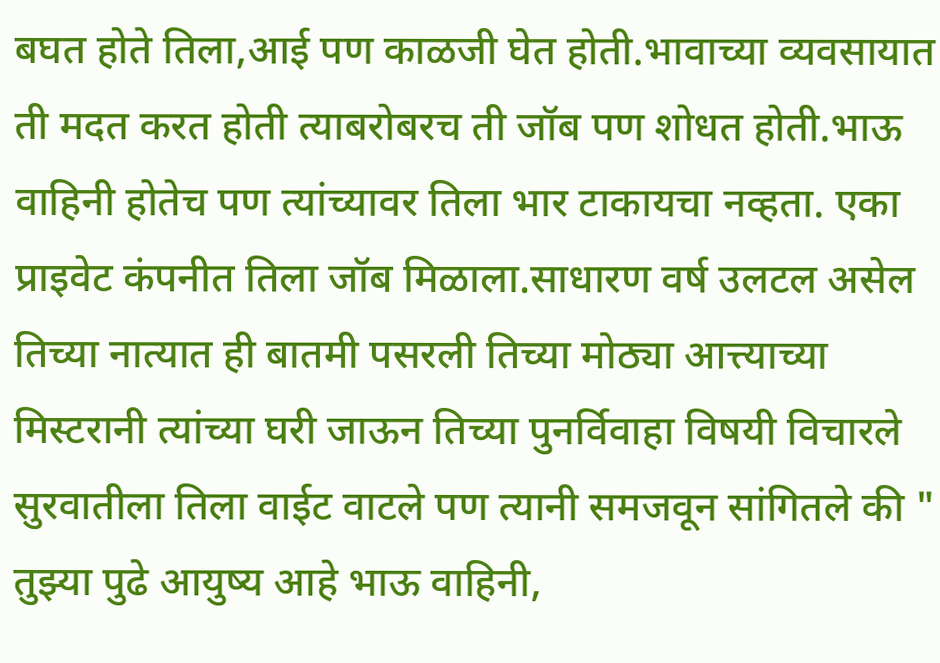बघत होते तिला,आई पण काळजी घेत होती.भावाच्या व्यवसायात ती मदत करत होती त्याबरोबरच ती जॉब पण शोधत होती.भाऊ वाहिनी होतेच पण त्यांच्यावर तिला भार टाकायचा नव्हता. एका प्राइवेट कंपनीत तिला जॉब मिळाला.साधारण वर्ष उलटल असेल तिच्या नात्यात ही बातमी पसरली तिच्या मोठ्या आत्त्याच्या मिस्टरानी त्यांच्या घरी जाऊन तिच्या पुनर्विवाहा विषयी विचारले सुरवातीला तिला वाईट वाटले पण त्यानी समजवून सांगितले की " तुझ्या पुढे आयुष्य आहे भाऊ वाहिनी,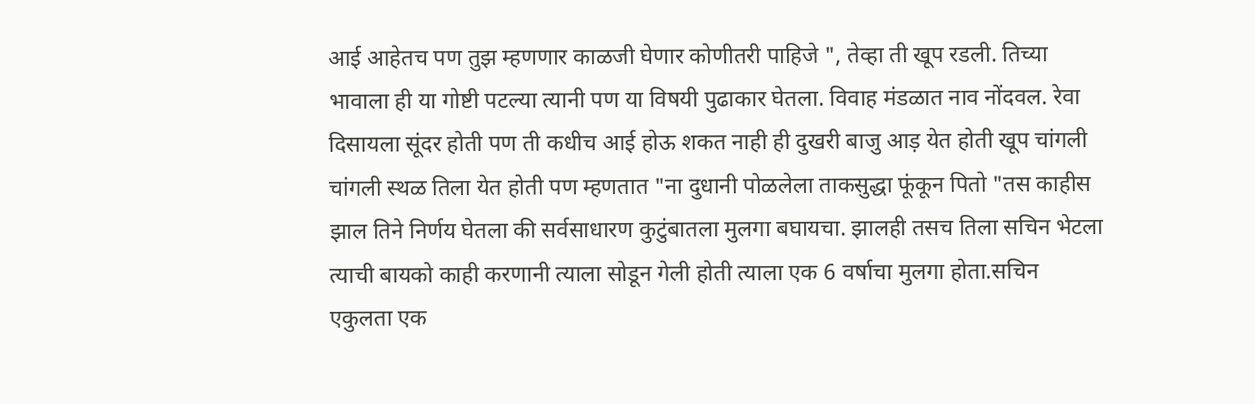आई आहेतच पण तुझ म्हणणार काळजी घेणार कोणीतरी पाहिजे ", तेव्हा ती खूप रडली. तिच्या भावाला ही या गोष्टी पटल्या त्यानी पण या विषयी पुढाकार घेतला. विवाह मंडळात नाव नोंदवल. रेवा दिसायला सूंदर होती पण ती कधीच आई होऊ शकत नाही ही दुखरी बाजु आड़ येत होती खूप चांगली चांगली स्थळ तिला येत होती पण म्हणतात "ना दुधानी पोळलेला ताकसुद्धा फूंकून पितो "तस काहीस झाल तिने निर्णय घेतला की सर्वसाधारण कुटुंबातला मुलगा बघायचा. झालही तसच तिला सचिन भेटला त्याची बायको काही करणानी त्याला सोडून गेली होती त्याला एक 6 वर्षाचा मुलगा होता.सचिन एकुलता एक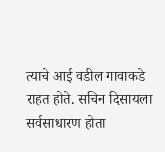त्याचे आई वडील गावाकडे राहत होते. सचिन दिसायला सर्वसाधारण होता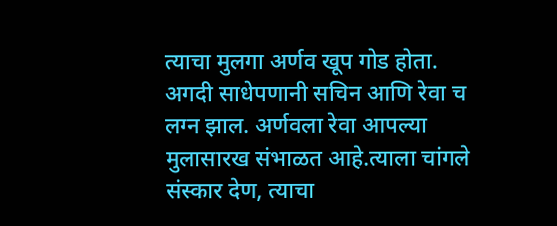त्याचा मुलगा अर्णव खूप गोड होता.
अगदी साधेपणानी सचिन आणि रेवा च लग्न झाल. अर्णवला रेवा आपल्या मुलासारख संभाळत आहे.त्याला चांगले संस्कार देण, त्याचा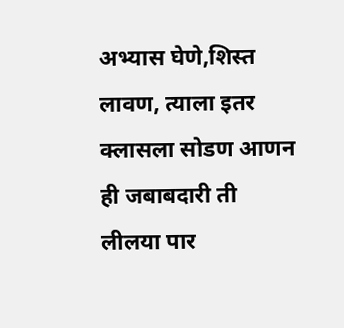अभ्यास घेणे,शिस्त लावण, त्याला इतर क्लासला सोडण आणन ही जबाबदारी ती लीलया पार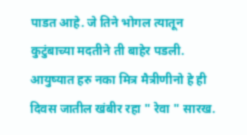पाडत आहे. जे तिने भोगल त्यातून कुटुंबाच्या मदतीने ती बाहेर पडली.
आयुष्यात हरु नका मित्र मैत्रीणीनो हे ही दिवस जातील खंबीर रहा " रेवा " सारख.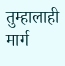तुम्हालाही मार्ग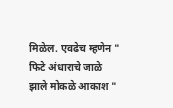मिळेल. एवढेच म्हणेन " फिटे अंधाराचे जाळे झाले मोकळे आकाश "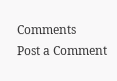Comments
Post a Comment